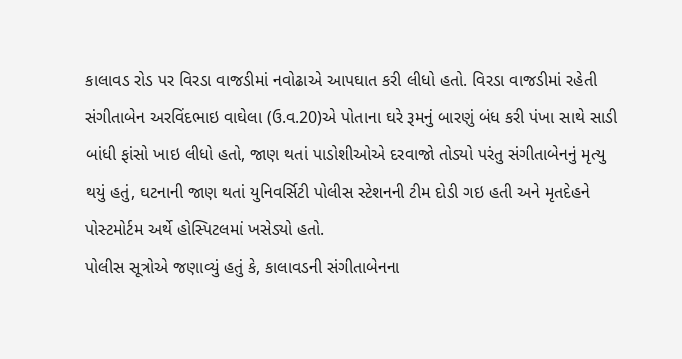કાલાવડ રોડ પર વિરડા વાજડીમાં નવોઢાએ આપઘાત કરી લીધો હતો. વિરડા વાજડીમાં રહેતી સંગીતાબેન અરવિંદભાઇ વાઘેલા (ઉ.વ.20)એ પોતાના ઘરે રૂમનું બારણું બંધ કરી પંખા સાથે સાડી બાંધી ફાંસો ખાઇ લીધો હતો, જાણ થતાં પાડોશીઓએ દરવાજો તોડ્યો પરંતુ સંગીતાબેનનું મૃત્યુ થયું હતું, ઘટનાની જાણ થતાં યુનિવર્સિટી પોલીસ સ્ટેશનની ટીમ દોડી ગઇ હતી અને મૃતદેહને પોસ્ટમોર્ટમ અર્થે હોસ્પિટલમાં ખસેડ્યો હતો.
પોલીસ સૂત્રોએ જણાવ્યું હતું કે, કાલાવડની સંગીતાબેનના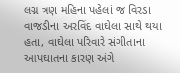લગ્ન ત્રણ મહિના પહેલાં જ વિરડા વાજડીના અરવિંદ વાઘેલા સાથે થયા હતા, વાઘેલા પરિવારે સંગીતાના આપઘાતના કારણ અંગે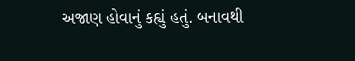અજાણ હોવાનું કહ્યું હતું. બનાવથી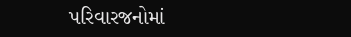પરિવારજનોમાં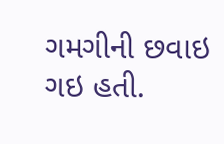ગમગીની છવાઇ ગઇ હતી.